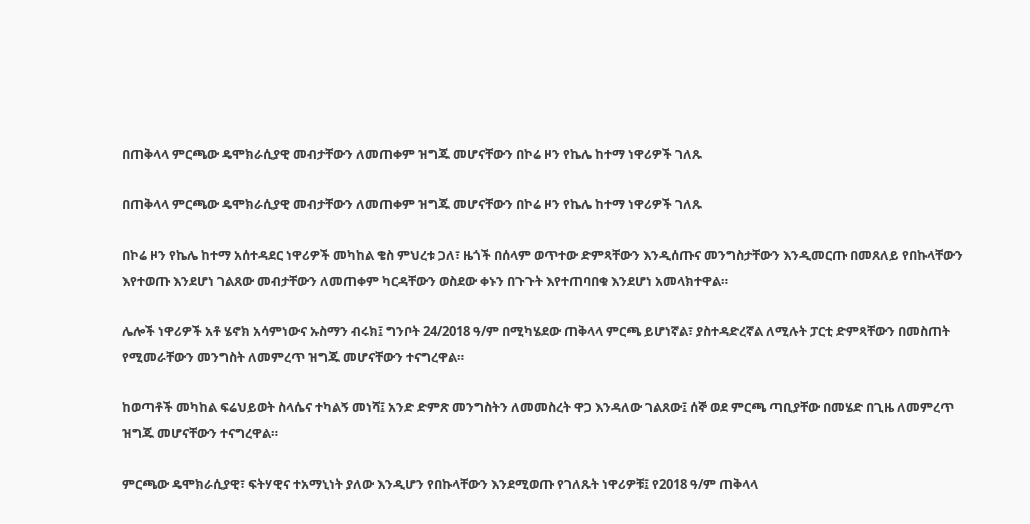በጠቅላላ ምርጫው ዴሞክራሲያዊ መብታቸውን ለመጠቀም ዝግጁ መሆናቸውን በኮሬ ዞን የኬሌ ከተማ ነዋሪዎች ገለጹ

በጠቅላላ ምርጫው ዴሞክራሲያዊ መብታቸውን ለመጠቀም ዝግጁ መሆናቸውን በኮሬ ዞን የኬሌ ከተማ ነዋሪዎች ገለጹ

በኮሬ ዞን የኬሌ ከተማ አሰተዳደር ነዋሪዎች መካከል ቄስ ምህረቱ ጋለ፣ ዜጎች በሰላም ወጥተው ድምጻቸውን እንዲሰጡና መንግስታቸውን እንዲመርጡ በመጸለይ የበኩላቸውን እየተወጡ እንደሆነ ገልጸው መብታቸውን ለመጠቀም ካርዳቸውን ወስደው ቀኑን በጉጉት እየተጠባበቁ እንደሆነ አመላክተዋል።

ሌሎች ነዋሪዎች አቶ ሄኖክ አሳምነውና ኡስማን ብሩክ፤ ግንቦት 24/2018 ዓ/ም በሚካሄደው ጠቅላላ ምርጫ ይሆነኛል፣ ያስተዳድረኛል ለሚሉት ፓርቲ ድምጻቸውን በመስጠት የሚመራቸውን መንግስት ለመምረጥ ዝግጁ መሆናቸውን ተናግረዋል።

ከወጣቶች መካከል ፍሬህይወት ስላሴና ተካልኝ መነሻ፤ አንድ ድምጽ መንግስትን ለመመስረት ዋጋ እንዳለው ገልጸው፤ ሰኞ ወደ ምርጫ ጣቢያቸው በመሄድ በጊዜ ለመምረጥ ዝግጁ መሆናቸውን ተናግረዋል።

ምርጫው ዴሞክራሲያዊ፣ ፍትሃዊና ተአማኒነት ያለው እንዲሆን የበኩላቸውን እንደሚወጡ የገለጹት ነዋሪዎቹ፤ የ2018 ዓ/ም ጠቅላላ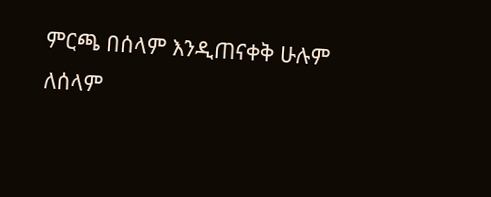ምርጫ በሰላም እንዲጠናቀቅ ሁሉም ለሰላም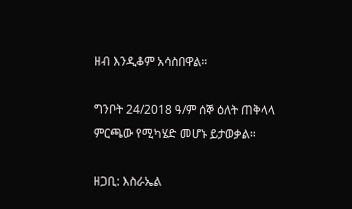ዘብ እንዲቆም አሳስበዋል።

ግንቦት 24/2018 ዓ/ም ሰኞ ዕለት ጠቅላላ ምርጫው የሚካሄድ መሆኑ ይታወቃል።

ዘጋቢ: እስራኤል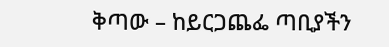ቅጣው – ከይርጋጨፌ ጣቢያችን